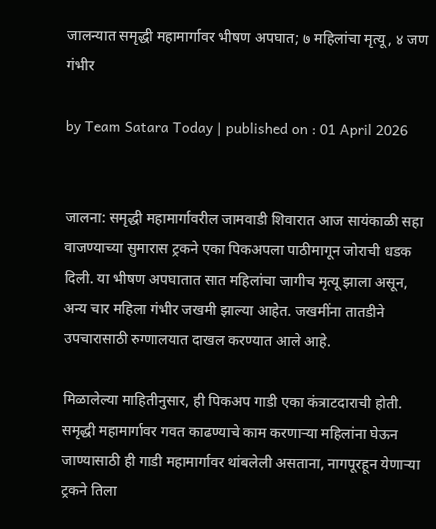जालन्यात समृद्धी महामार्गावर भीषण अपघात; ७ महिलांचा मृत्यू, ४ जण गंभीर

by Team Satara Today | published on : 01 April 2026


जालना: समृद्धी महामार्गावरील जामवाडी शिवारात आज सायंकाळी सहा वाजण्याच्या सुमारास ट्रकने एका पिकअपला पाठीमागून जोराची धडक दिली. या भीषण अपघातात सात महिलांचा जागीच मृत्यू झाला असून, अन्य चार महिला गंभीर जखमी झाल्या आहेत. जखमींना तातडीने उपचारासाठी रुग्णालयात दाखल करण्यात आले आहे.

मिळालेल्या माहितीनुसार, ही पिकअप गाडी एका कंत्राटदाराची होती. समृद्धी महामार्गावर गवत काढण्याचे काम करणाऱ्या महिलांना घेऊन जाण्यासाठी ही गाडी महामार्गावर थांबलेली असताना, नागपूरहून येणाऱ्या ट्रकने तिला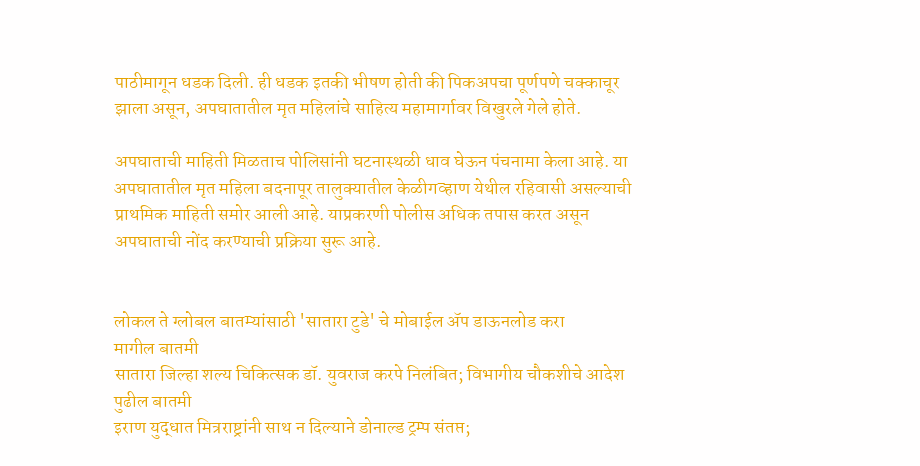पाठीमागून धडक दिली. ही धडक इतकी भीषण होती की पिकअपचा पूर्णपणे चक्काचूर झाला असून, अपघातातील मृत महिलांचे साहित्य महामार्गावर विखुरले गेले होते.

अपघाताची माहिती मिळताच पोलिसांनी घटनास्थळी धाव घेऊन पंचनामा केला आहे. या अपघातातील मृत महिला बदनापूर तालुक्यातील केळीगव्हाण येथील रहिवासी असल्याची प्राथमिक माहिती समोर आली आहे. याप्रकरणी पोलीस अधिक तपास करत असून अपघाताची नोंद करण्याची प्रक्रिया सुरू आहे.


लोकल ते ग्लोबल बातम्यांसाठी 'सातारा टुडे' चे मोबाईल ॲप डाऊनलोड करा
मागील बातमी
सातारा जिल्हा शल्य चिकित्सक डॉ. युवराज करपे निलंबित; विभागीय चौकशीचे आदेश
पुढील बातमी
इराण युद्धात मित्रराष्ट्रांनी साथ न दिल्याने डोनाल्ड ट्रम्प संतप्त;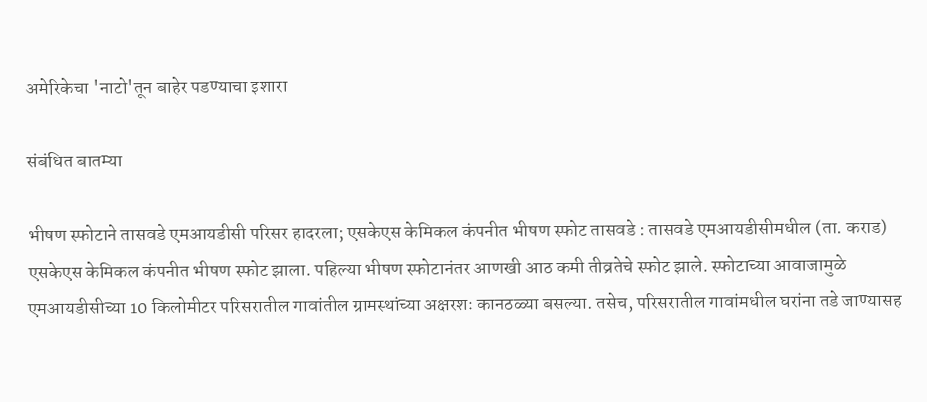अमेरिकेचा 'नाटो'तून बाहेर पडण्याचा इशारा

संबंधित बातम्या

भीषण स्फोटाने तासवडे एमआयडीसी परिसर हादरला; एसकेएस केमिकल कंपनीत भीषण स्फोट तासवडे : तासवडे एमआयडीसीमधील (ता. कराड) एसकेएस केमिकल कंपनीत भीषण स्फोट झाला. पहिल्या भीषण स्फोटानंतर आणखी आठ कमी तीव्रतेचे स्फोट झाले. स्फोटाच्या आवाजामुळे एमआयडीसीच्या 10 किलोमीटर परिसरातील गावांतील ग्रामस्थांच्या अक्षरशः कानठळ्या बसल्या. तसेच, परिसरातील गावांमधील घरांना तडे जाण्यासह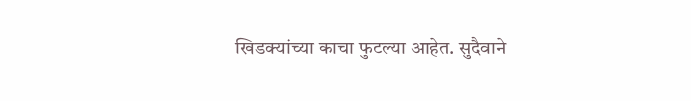खिडक्यांच्या काचा फुटल्या आहेत. सुदैवाने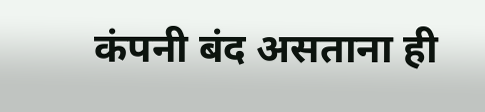कंपनी बंद असताना ही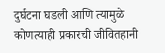दुर्घटना घडली आणि त्यामुळे कोणत्याही प्रकारची जीवितहानी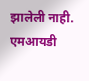झालेली नाही. एमआयडी